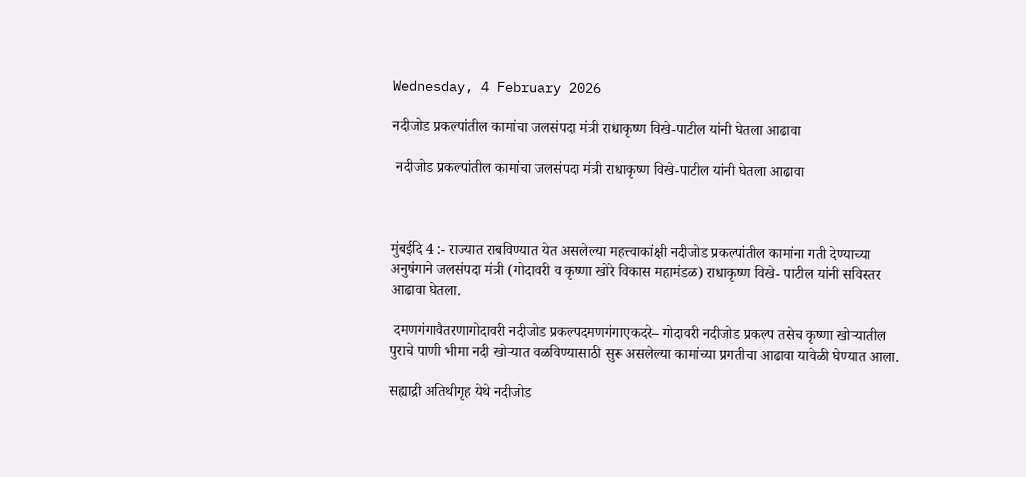Wednesday, 4 February 2026

नदीजोड प्रकल्पांतील कामांचा जलसंपदा मंत्री राधाकृष्ण विखे-पाटील यांनी घेतला आढावा

 नदीजोड प्रकल्पांतील कामांचा जलसंपदा मंत्री राधाकृष्ण विखे-पाटील यांनी घेतला आढावा



मुंबईदि 4 :- राज्यात राबविण्यात येत असलेल्या महत्त्वाकांक्षी नदीजोड प्रकल्पांतील कामांना गती देण्याच्या अनुषंगाने जलसंपदा मंत्री (गोदावरी व कृष्णा खोरे विकास महामंडळ) राधाकृष्ण विखे- पाटील यांनी सविस्तर आढावा घेतला.

 दमणगंगावैतरणागोदावरी नदीजोड प्रकल्पदमणगंगाएकदरे– गोदावरी नदीजोड प्रकल्प तसेच कृष्णा खोऱ्यातील पुराचे पाणी भीमा नदी खोऱ्यात वळविण्यासाठी सुरू असलेल्या कामांच्या प्रगतीचा आढावा यावेळी घेण्यात आला.

सह्याद्री अतिथीगृह येथे नदीजोड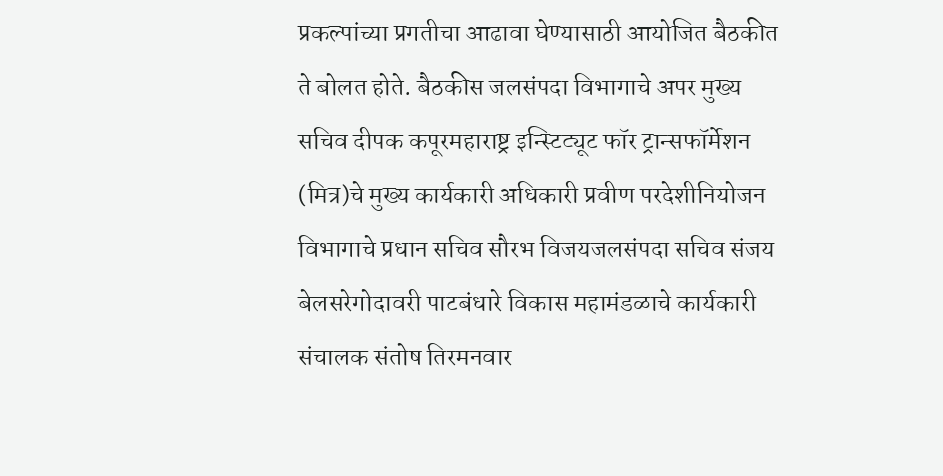प्रकल्पांच्या प्रगतीचा आढावा घेण्यासाठी आयोजित बैठकीत ते बोलत होते. बैठकीस जलसंपदा विभागाचे अपर मुख्य सचिव दीपक कपूरमहाराष्ट्र इन्स्टिट्यूट फॉर ट्रान्सफॉर्मेशन (मित्र)चे मुख्य कार्यकारी अधिकारी प्रवीण परदेशीनियोजन विभागाचे प्रधान सचिव सौरभ विजयजलसंपदा सचिव संजय बेलसरेगोदावरी पाटबंधारे विकास महामंडळाचे कार्यकारी संचालक संतोष तिरमनवार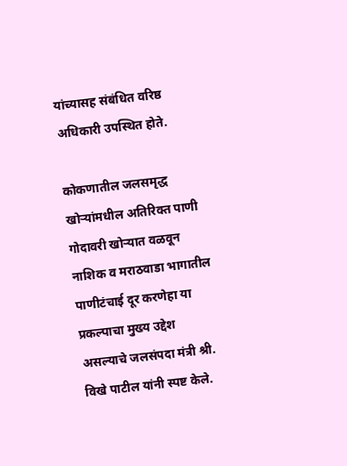यांच्यासह संबंधित वरिष्ठ अधिकारी उपस्थित होते.

कोकणातील जलसमृद्ध खोऱ्यांमधील अतिरिक्त पाणी गोदावरी खोऱ्यात वळवून नाशिक व मराठवाडा भागातील पाणीटंचाई दूर करणेहा या प्रकल्पाचा मुख्य उद्देश असल्याचे जलसंपदा मंत्री श्री. विखे पाटील यांनी स्पष्ट केले.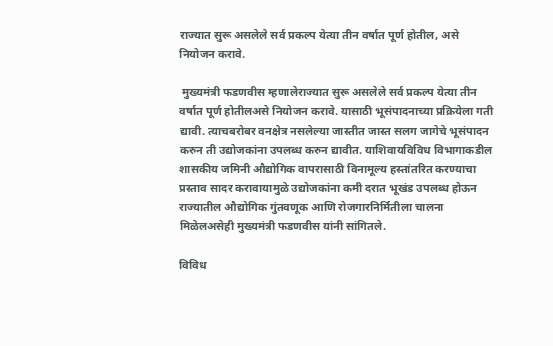राज्यात सुरू असलेले सर्व प्रकल्प येत्या तीन वर्षात पूर्ण होतील, असे नियोजन करावे.

 मुख्यमंत्री फडणवीस म्हणालेराज्यात सुरू असलेले सर्व प्रकल्प येत्या तीन वर्षात पूर्ण होतीलअसे नियोजन करावे. यासाठी भूसंपादनाच्या प्रक्रियेला गती द्यावी. त्याचबरोबर वनक्षेत्र नसलेल्या जास्तीत जास्त सलग जागेचे भूसंपादन करुन ती उद्योजकांना उपलब्ध करुन द्यावीत. याशिवायविविध विभागाकडील शासकीय जमिनी औद्योगिक वापरासाठी विनामूल्य हस्तांतरित करण्याचा प्रस्ताव सादर करावायामुळे उद्योजकांना कमी दरात भूखंड उपलब्ध होऊन राज्यातील औद्योगिक गुंतवणूक आणि रोजगारनिर्मितीला चालना मिळेलअसेही मुख्यमंत्री फडणवीस यांनी सांगितले.

विविध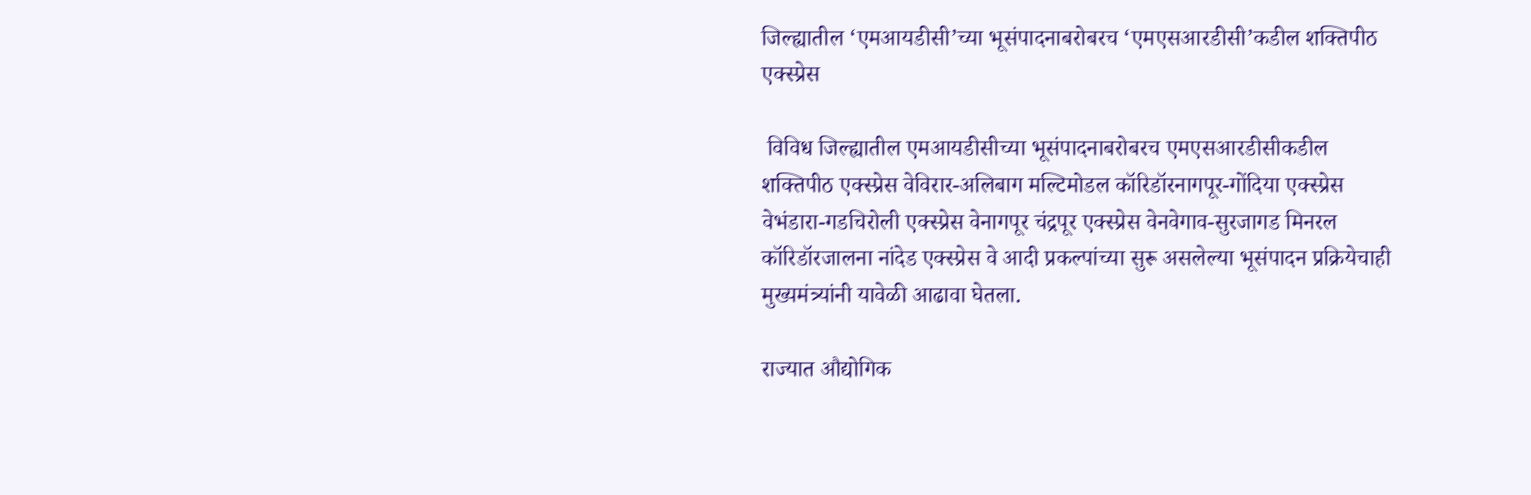जिल्ह्यातील ‘एमआयडीसी’च्या भूसंपादनाबरोबरच ‘एमएसआरडीसी’कडील शक्तिपीठ एक्स्प्रेस

 विविध जिल्ह्यातील एमआयडीसीच्या भूसंपादनाबरोबरच एमएसआरडीसीकडील शक्तिपीठ एक्स्प्रेस वेविरार-अलिबाग मल्टिमोडल कॉरिडॉरनागपूर-गोंदिया एक्स्प्रेस वेभंडारा-गडचिरोली एक्स्प्रेस वेनागपूर चंद्रपूर एक्स्प्रेस वेनवेगाव-सुरजागड मिनरल कॉरिडॉरजालना नांदेड एक्स्प्रेस वे आदी प्रकल्पांच्या सुरू असलेल्या भूसंपादन प्रक्रियेचाही मुख्यमंत्र्यांनी यावेळी आढावा घेतला.

राज्यात औद्योगिक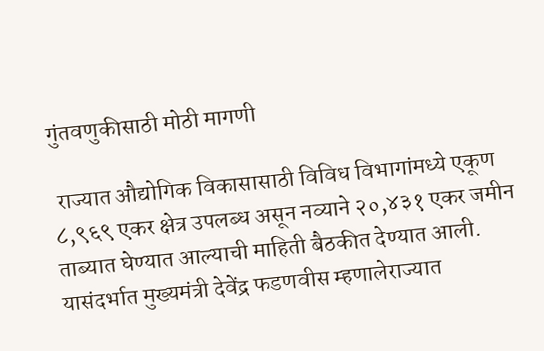गुंतवणुकीसाठी मोठी मागणी

 राज्यात औद्योगिक विकासासाठी विविध विभागांमध्ये एकूण ८,९६९ एकर क्षेत्र उपलब्ध असून नव्याने २०,४३१ एकर जमीन ताब्यात घेण्यात आल्याची माहिती बैठकीत देण्यात आली. यासंदर्भात मुख्यमंत्री देवेंद्र फडणवीस म्हणालेराज्यात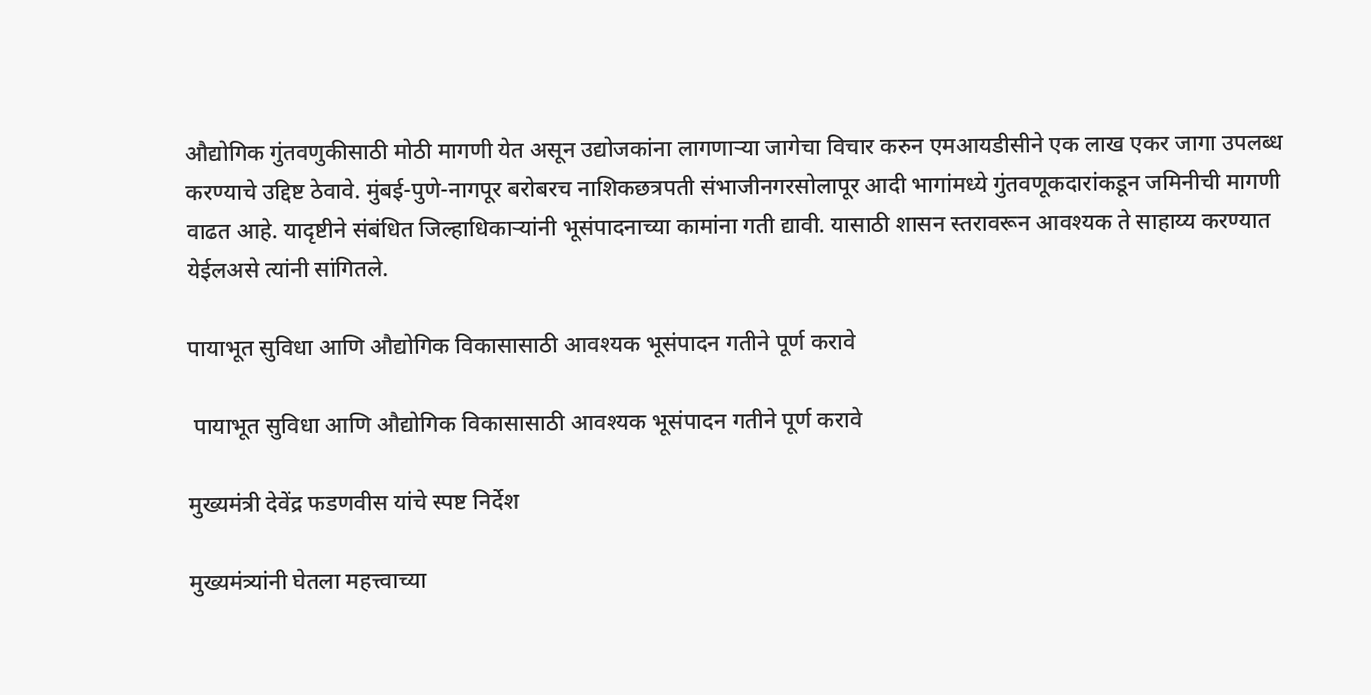औद्योगिक गुंतवणुकीसाठी मोठी मागणी येत असून उद्योजकांना लागणाऱ्या जागेचा विचार करुन एमआयडीसीने एक लाख एकर जागा उपलब्ध करण्याचे उद्दिष्ट ठेवावे. मुंबई-पुणे-नागपूर बरोबरच नाशिकछत्रपती संभाजीनगरसोलापूर आदी भागांमध्ये गुंतवणूकदारांकडून जमिनीची मागणी वाढत आहे. यादृष्टीने संबंधित जिल्हाधिकाऱ्यांनी भूसंपादनाच्या कामांना गती द्यावी. यासाठी शासन स्तरावरून आवश्यक ते साहाय्य करण्यात येईलअसे त्यांनी सांगितले.

पायाभूत सुविधा आणि औद्योगिक विकासासाठी आवश्यक भूसंपादन गतीने पूर्ण करावे

 पायाभूत सुविधा आणि औद्योगिक विकासासाठी आवश्यक भूसंपादन गतीने पूर्ण करावे

मुख्यमंत्री देवेंद्र फडणवीस यांचे स्पष्ट निर्देश

मुख्यमंत्र्यांनी घेतला महत्त्वाच्या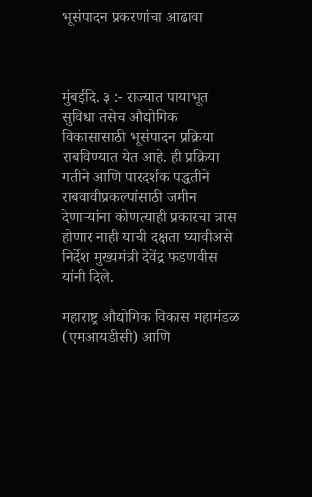भूसंपादन प्रकरणांचा आढावा



मुंबईदि. ३ :- राज्यात पायाभूत सुविधा तसेच औद्योगिक विकासासाठी भूसंपादन प्रक्रिया राबविण्यात येत आहे. ही प्रक्रिया गतीने आणि पारदर्शक पद्धतीने राबवावीप्रकल्पांसाठी जमीन देणाऱ्यांना कोणत्याही प्रकारचा त्रास होणार नाही याची दक्षता घ्यावीअसे निर्देश मुख्यमंत्री देवेंद्र फडणवीस यांनी दिले.

महाराष्ट्र औद्योगिक विकास महामंडळ (एमआयडीसी) आणि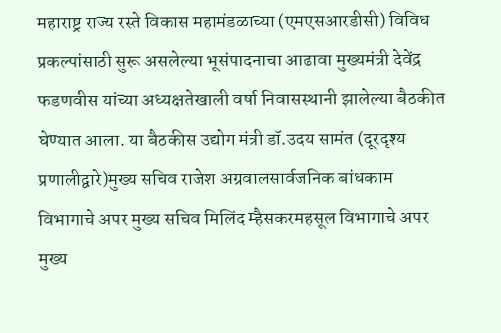महाराष्ट्र राज्य रस्ते विकास महामंडळाच्या (एमएसआरडीसी) विविध प्रकल्पांसाठी सुरू असलेल्या भूसंपादनाचा आढावा मुख्यमंत्री देवेंद्र फडणवीस यांच्या अध्यक्षतेखाली वर्षा निवासस्थानी झालेल्या बैठकीत घेण्यात आला. या बैठकीस उद्योग मंत्री डॉ.उदय सामंत (दूरदृश्य प्रणालीद्वारे)मुख्य सचिव राजेश अग्रवालसार्वजनिक बांधकाम विभागाचे अपर मुख्य सचिव मिलिंद म्हैसकरमहसूल विभागाचे अपर मुख्य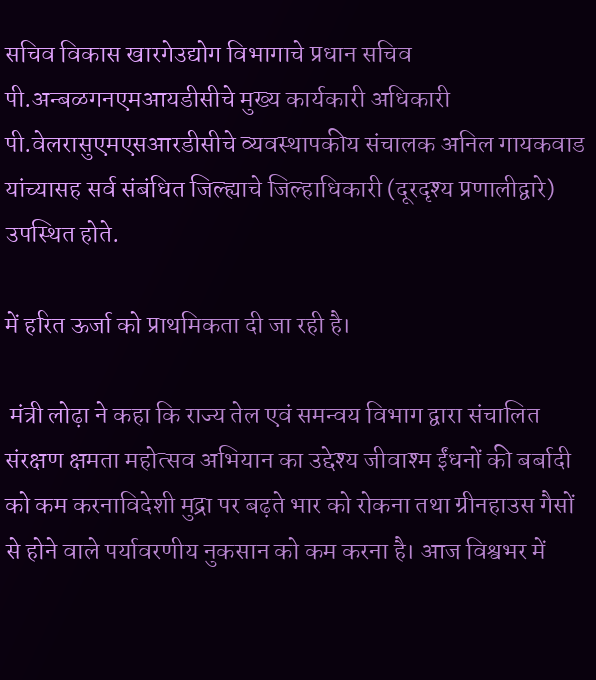सचिव विकास खारगेउद्योग विभागाचे प्रधान सचिव पी.अन्बळगनएमआयडीसीचे मुख्य कार्यकारी अधिकारी पी.वेलरासुएमएसआरडीसीचे व्यवस्थापकीय संचालक अनिल गायकवाड यांच्यासह सर्व संबंधित जिल्ह्याचे जिल्हाधिकारी (दूरदृश्य प्रणालीद्वारे) उपस्थित होते.

में हरित ऊर्जा को प्राथमिकता दी जा रही है।

 मंत्री लोढ़ा ने कहा कि राज्य तेल एवं समन्वय विभाग द्वारा संचालित संरक्षण क्षमता महोत्सव अभियान का उद्देश्य जीवाश्म ईंधनों की बर्बादी को कम करनाविदेशी मुद्रा पर बढ़ते भार को रोकना तथा ग्रीनहाउस गैसों से होने वाले पर्यावरणीय नुकसान को कम करना है। आज विश्वभर में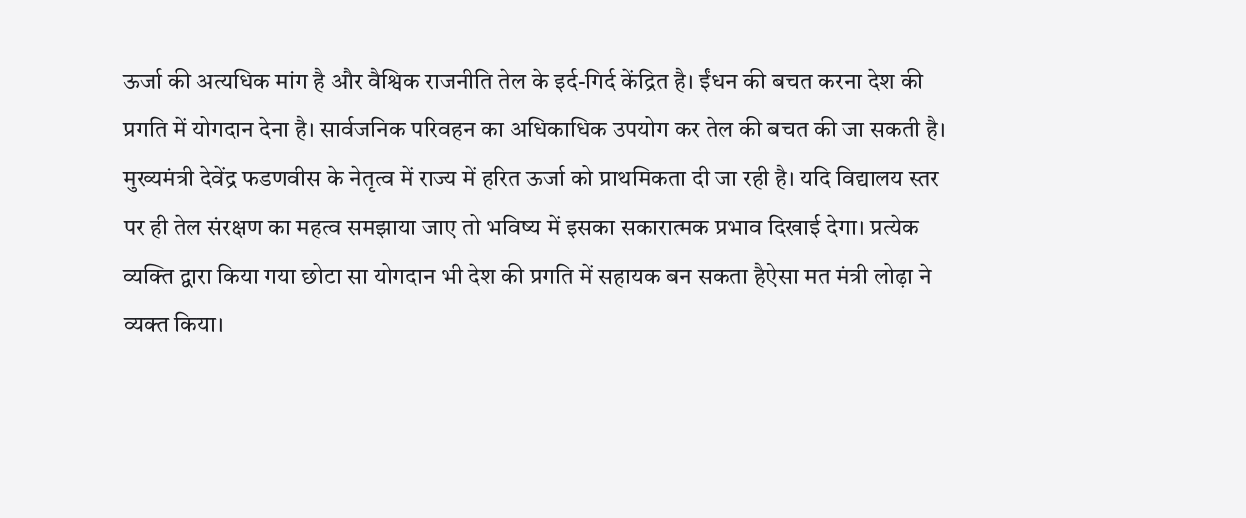ऊर्जा की अत्यधिक मांग है और वैश्विक राजनीति तेल के इर्द-गिर्द केंद्रित है। ईंधन की बचत करना देश की प्रगति में योगदान देना है। सार्वजनिक परिवहन का अधिकाधिक उपयोग कर तेल की बचत की जा सकती है। मुख्यमंत्री देवेंद्र फडणवीस के नेतृत्व में राज्य में हरित ऊर्जा को प्राथमिकता दी जा रही है। यदि विद्यालय स्तर पर ही तेल संरक्षण का महत्व समझाया जाए तो भविष्य में इसका सकारात्मक प्रभाव दिखाई देगा। प्रत्येक व्यक्ति द्वारा किया गया छोटा सा योगदान भी देश की प्रगति में सहायक बन सकता हैऐसा मत मंत्री लोढ़ा ने व्यक्त किया।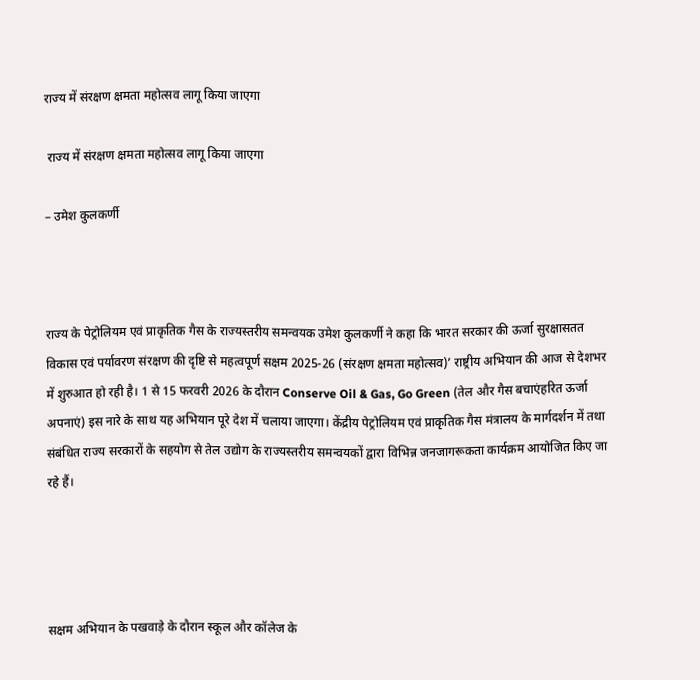राज्य में संरक्षण क्षमता महोत्सव लागू किया जाएगा

 राज्य में संरक्षण क्षमता महोत्सव लागू किया जाएगा

– उमेश कुलकर्णी



राज्य के पेट्रोलियम एवं प्राकृतिक गैस के राज्यस्तरीय समन्वयक उमेश कुलकर्णी ने कहा कि भारत सरकार की ऊर्जा सुरक्षासतत विकास एवं पर्यावरण संरक्षण की दृष्टि से महत्वपूर्ण सक्षम 2025-26 (संरक्षण क्षमता महोत्सव)’ राष्ट्रीय अभियान की आज से देशभर में शुरुआत हो रही है। 1 से 15 फरवरी 2026 के दौरान Conserve Oil & Gas, Go Green (तेल और गैस बचाएंहरित ऊर्जा अपनाएं) इस नारे के साथ यह अभियान पूरे देश में चलाया जाएगा। केंद्रीय पेट्रोलियम एवं प्राकृतिक गैस मंत्रालय के मार्गदर्शन में तथा संबंधित राज्य सरकारों के सहयोग से तेल उद्योग के राज्यस्तरीय समन्वयकों द्वारा विभिन्न जनजागरूकता कार्यक्रम आयोजित किए जा रहे हैं।




सक्षम अभियान के पखवाड़े के दौरान स्कूल और कॉलेज के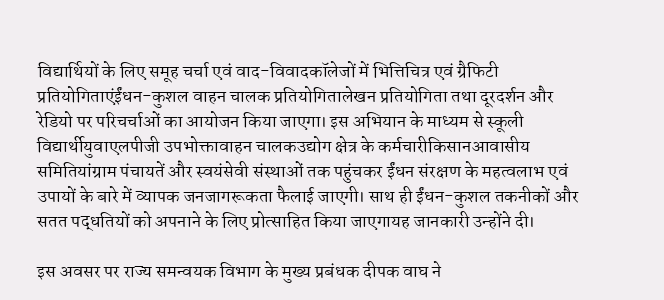विद्यार्थियों के लिए समूह चर्चा एवं वाद-विवादकॉलेजों में भित्तिचित्र एवं ग्रैफिटी प्रतियोगिताएंईंधन-कुशल वाहन चालक प्रतियोगितालेखन प्रतियोगिता तथा दूरदर्शन और रेडियो पर परिचर्चाओं का आयोजन किया जाएगा। इस अभियान के माध्यम से स्कूली विद्यार्थीयुवाएलपीजी उपभोक्तावाहन चालकउद्योग क्षेत्र के कर्मचारीकिसानआवासीय समितियांग्राम पंचायतें और स्वयंसेवी संस्थाओं तक पहुंचकर ईंधन संरक्षण के महत्वलाभ एवं उपायों के बारे में व्यापक जनजागरूकता फैलाई जाएगी। साथ ही ईंधन-कुशल तकनीकों और सतत पद्धतियों को अपनाने के लिए प्रोत्साहित किया जाएगायह जानकारी उन्होंने दी।

इस अवसर पर राज्य समन्वयक विभाग के मुख्य प्रबंधक दीपक वाघ ने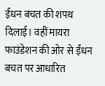ईंधन बचत की शपथ दिलाई। वहीं मायरा फाउंडेशन की ओर से ईंधन बचत पर आधारित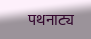पथनाट्य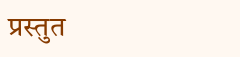प्रस्तुत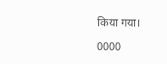किया गया।

0000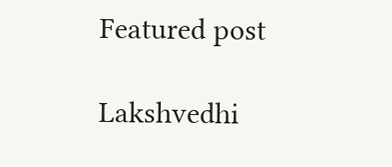Featured post

Lakshvedhi